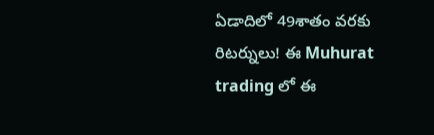ఏడాదిలో 49శాతం వరకు రిటర్నులు! ఈ Muhurat trading లో ఈ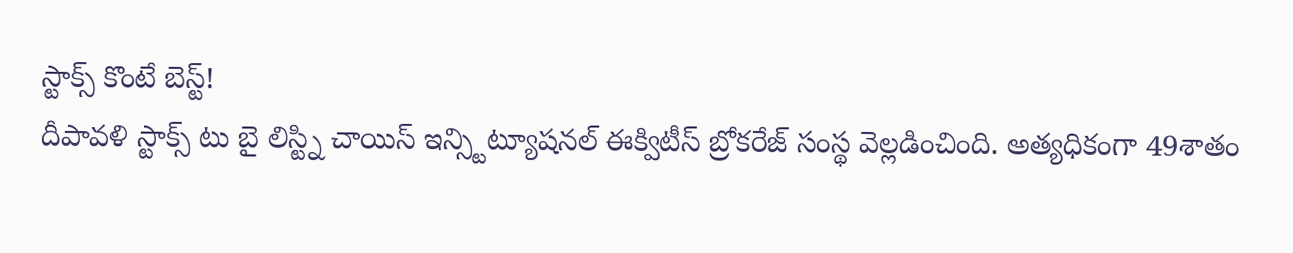స్టాక్స్ కొంటే బెస్ట్!
దీపావళి స్టాక్స్ టు బై లిస్ట్ని చాయిస్ ఇన్స్టిట్యూషనల్ ఈక్విటీస్ బ్రోకరేజ్ సంస్థ వెల్లడించింది. అత్యధికంగా 49శాతం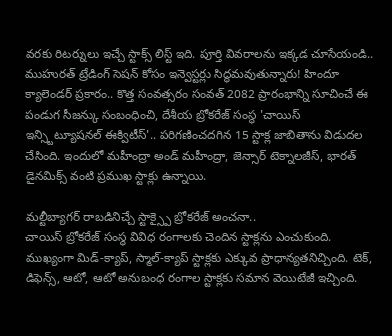వరకు రిటర్నులు ఇచ్చే స్టాక్స్ లిస్ట్ ఇది. పూర్తి వివరాలను ఇక్కడ చూసేయండి..
ముహురత్ ట్రేడింగ్ సెషన్ కోసం ఇన్వెస్టర్లు సిద్ధమవుతున్నారు! హిందూ క్యాలెండర్ ప్రకారం.. కొత్త సంవత్సరం సంవత్ 2082 ప్రారంభాన్ని సూచించే ఈ పండుగ సీజన్కు సంబంధించి, దేశీయ బ్రోకరేజ్ సంస్థ 'చాయిస్ ఇన్స్టిట్యూషనల్ ఈక్విటీస్'.. పరిగణించదగిన 15 స్టాక్ల జాబితాను విడుదల చేసింది. ఇందులో మహీంద్రా అండ్ మహీంద్రా, జెన్సార్ టెక్నాలజీస్, భారత్ డైనమిక్స్ వంటి ప్రముఖ స్టాక్లు ఉన్నాయి.

మల్టీబ్యాగర్ రాబడినిచ్చే స్టాక్స్పై బ్రోకరేజ్ అంచనా..
చాయిస్ బ్రోకరేజ్ సంస్థ వివిధ రంగాలకు చెందిన స్టాక్లను ఎంచుకుంది. ముఖ్యంగా మిడ్-క్యాప్, స్మాల్-క్యాప్ స్టాక్లకు ఎక్కువ ప్రాధాన్యతనిచ్చింది. టెక్, డిఫెన్స్, ఆటో, ఆటో అనుబంధ రంగాల స్టాక్లకు సమాన వెయిటేజీ ఇచ్చింది.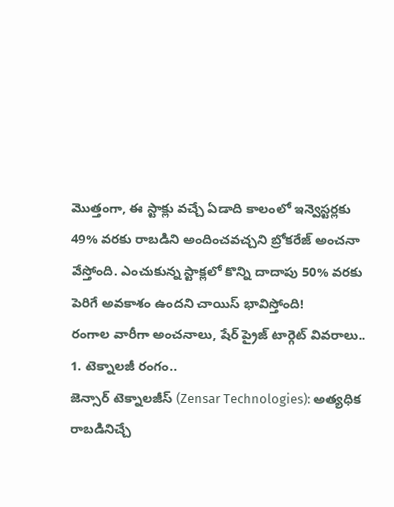మొత్తంగా, ఈ స్టాక్లు వచ్చే ఏడాది కాలంలో ఇన్వెస్టర్లకు 49% వరకు రాబడిని అందించవచ్చని బ్రోకరేజ్ అంచనా వేస్తోంది. ఎంచుకున్న స్టాక్లలో కొన్ని దాదాపు 50% వరకు పెరిగే అవకాశం ఉందని చాయిస్ భావిస్తోంది!
రంగాల వారీగా అంచనాలు, షేర్ ప్రైజ్ టార్గెట్ వివరాలు..
1. టెక్నాలజీ రంగం..
జెన్సార్ టెక్నాలజీస్ (Zensar Technologies): అత్యధిక రాబడినిచ్చే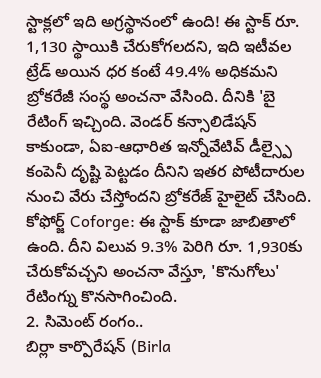స్టాక్లలో ఇది అగ్రస్థానంలో ఉంది! ఈ స్టాక్ రూ. 1,130 స్థాయికి చేరుకోగలదని, ఇది ఇటీవల ట్రేడ్ అయిన ధర కంటే 49.4% అధికమని బ్రోకరేజీ సంస్థ అంచనా వేసింది. దీనికి 'బై రేటింగ్ ఇచ్చింది. వెండర్ కన్సాలిడేషన్ కాకుండా, ఏఐ-ఆధారిత ఇన్నోవేటివ్ డీల్స్పై కంపెనీ దృష్టి పెట్టడం దీనిని ఇతర పోటీదారుల నుంచి వేరు చేస్తోందని బ్రోకరేజ్ హైలైట్ చేసింది.
కోఫోర్జ్ Coforge: ఈ స్టాక్ కూడా జాబితాలో ఉంది. దీని విలువ 9.3% పెరిగి రూ. 1,930కు చేరుకోవచ్చని అంచనా వేస్తూ, 'కొనుగోలు' రేటింగ్ను కొనసాగించింది.
2. సిమెంట్ రంగం..
బిర్లా కార్పొరేషన్ (Birla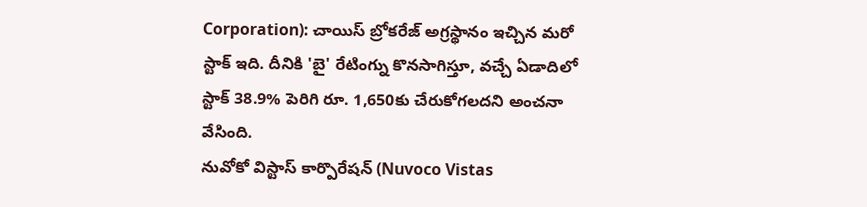Corporation): చాయిస్ బ్రోకరేజ్ అగ్రస్థానం ఇచ్చిన మరో స్టాక్ ఇది. దీనికి 'బై' రేటింగ్ను కొనసాగిస్తూ, వచ్చే ఏడాదిలో స్టాక్ 38.9% పెరిగి రూ. 1,650కు చేరుకోగలదని అంచనా వేసింది.
నువోకో విస్టాస్ కార్పొరేషన్ (Nuvoco Vistas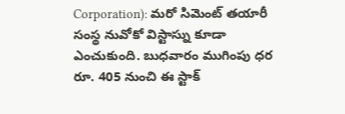Corporation): మరో సిమెంట్ తయారీ సంస్థ నువోకో విస్టాస్ను కూడా ఎంచుకుంది. బుధవారం ముగింపు ధర రూ. 405 నుంచి ఈ స్టాక్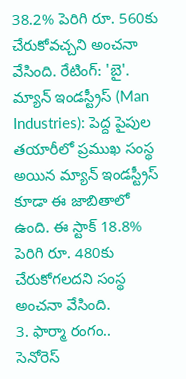38.2% పెరిగి రూ. 560కు చేరుకోవచ్చని అంచనా వేసింది. రేటింగ్: 'బై'.
మ్యాన్ ఇండస్ట్రీస్ (Man Industries): పెద్ద పైపుల తయారీలో ప్రముఖ సంస్థ అయిన మ్యాన్ ఇండస్ట్రీస్ కూడా ఈ జాబితాలో ఉంది. ఈ స్టాక్ 18.8% పెరిగి రూ. 480కు చేరుకోగలదని సంస్థ అంచనా వేసింది.
3. ఫార్మా రంగం..
సెనోరెస్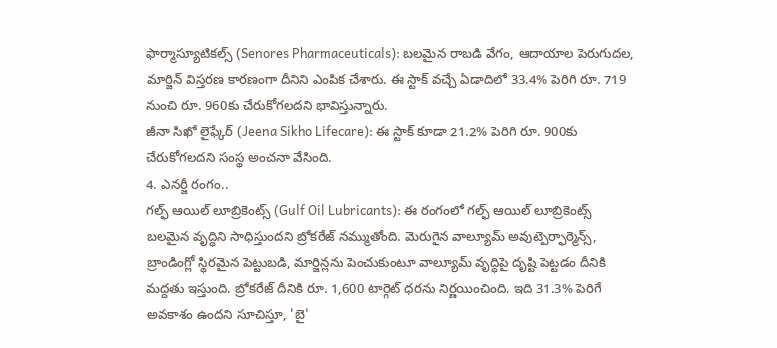ఫార్మాస్యూటికల్స్ (Senores Pharmaceuticals): బలమైన రాబడి వేగం, ఆదాయాల పెరుగుదల, మార్జిన్ విస్తరణ కారణంగా దీనిని ఎంపిక చేశారు. ఈ స్టాక్ వచ్చే ఏడాదిలో 33.4% పెరిగి రూ. 719 నుంచి రూ. 960కు చేరుకోగలదని భావిస్తున్నారు.
జీనా సిఖో లైఫ్కేర్ (Jeena Sikho Lifecare): ఈ స్టాక్ కూడా 21.2% పెరిగి రూ. 900కు చేరుకోగలదని సంస్థ అంచనా వేసింది.
4. ఎనర్జీ రంగం..
గల్ఫ్ ఆయిల్ లూబ్రికెంట్స్ (Gulf Oil Lubricants): ఈ రంగంలో గల్ఫ్ ఆయిల్ లూబ్రికెంట్స్ బలమైన వృద్ధిని సాధిస్తుందని బ్రోకరేజ్ నమ్ముతోంది. మెరుగైన వాల్యూమ్ అవుట్పెర్ఫార్మెన్స్, బ్రాండింగ్లో స్థిరమైన పెట్టుబడి, మార్జిన్లను పెంచుకుంటూ వాల్యూమ్ వృద్ధిపై దృష్టి పెట్టడం దీనికి మద్దతు ఇస్తుంది. బ్రోకరేజ్ దీనికి రూ. 1,600 టార్గెట్ ధరను నిర్ణయించింది. ఇది 31.3% పెరిగే అవకాశం ఉందని సూచిస్తూ, 'బై'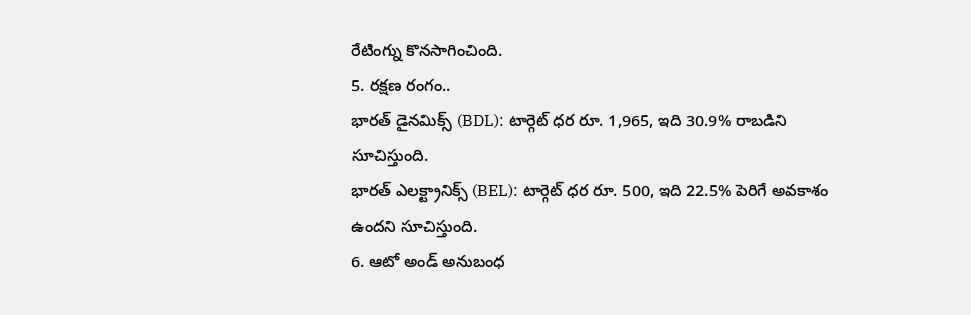రేటింగ్ను కొనసాగించింది.
5. రక్షణ రంగం..
భారత్ డైనమిక్స్ (BDL): టార్గెట్ ధర రూ. 1,965, ఇది 30.9% రాబడిని సూచిస్తుంది.
భారత్ ఎలక్ట్రానిక్స్ (BEL): టార్గెట్ ధర రూ. 500, ఇది 22.5% పెరిగే అవకాశం ఉందని సూచిస్తుంది.
6. ఆటో అండ్ అనుబంధ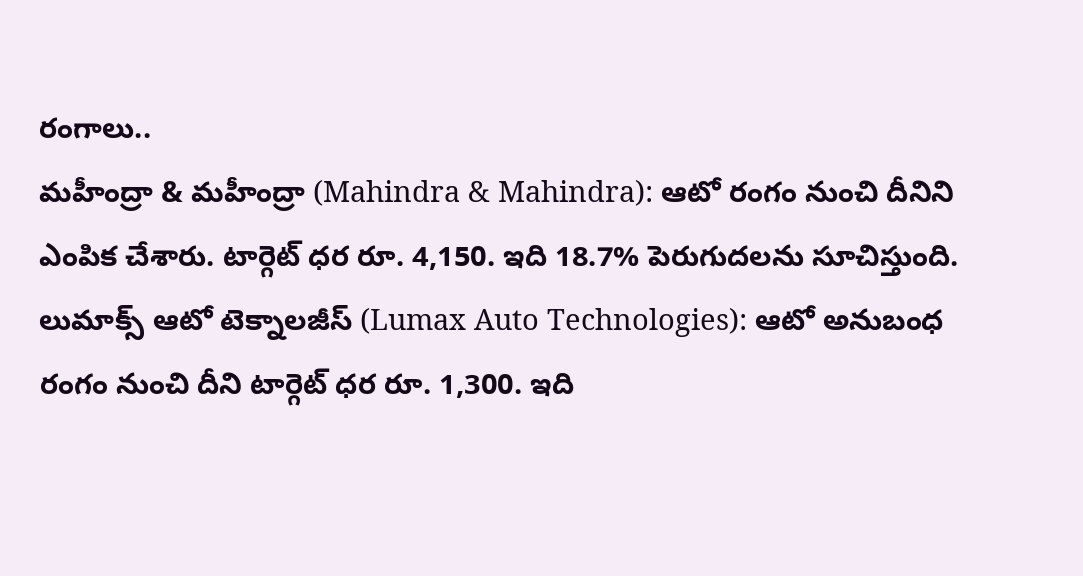రంగాలు..
మహీంద్రా & మహీంద్రా (Mahindra & Mahindra): ఆటో రంగం నుంచి దీనిని ఎంపిక చేశారు. టార్గెట్ ధర రూ. 4,150. ఇది 18.7% పెరుగుదలను సూచిస్తుంది.
లుమాక్స్ ఆటో టెక్నాలజీస్ (Lumax Auto Technologies): ఆటో అనుబంధ రంగం నుంచి దీని టార్గెట్ ధర రూ. 1,300. ఇది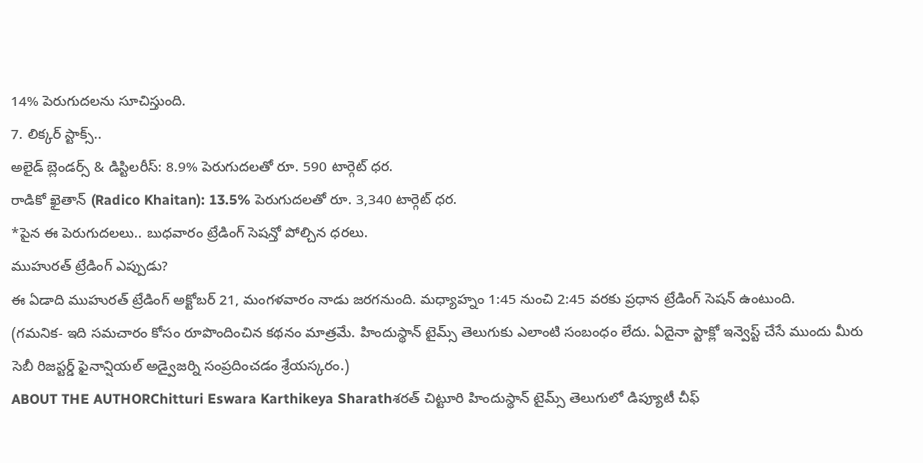14% పెరుగుదలను సూచిస్తుంది.
7. లిక్కర్ స్టాక్స్..
అలైడ్ బ్లెండర్స్ & డిస్టిలరీస్: 8.9% పెరుగుదలతో రూ. 590 టార్గెట్ ధర.
రాడికో ఖైతాన్ (Radico Khaitan): 13.5% పెరుగుదలతో రూ. 3,340 టార్గెట్ ధర.
*పైన ఈ పెరుగుదలలు.. బుధవారం ట్రేడింగ్ సెషన్తో పోల్చిన ధరలు.
ముహురత్ ట్రేడింగ్ ఎప్పుడు?
ఈ ఏడాది ముహురత్ ట్రేడింగ్ అక్టోబర్ 21, మంగళవారం నాడు జరగనుంది. మధ్యాహ్నం 1:45 నుంచి 2:45 వరకు ప్రధాన ట్రేడింగ్ సెషన్ ఉంటుంది.
(గమనిక- ఇది సమచారం కోసం రూపొందించిన కథనం మాత్రమే. హిందుస్థాన్ టైమ్స్ తెలుగుకు ఎలాంటి సంబంధం లేదు. ఏదైనా స్టాక్లో ఇన్వెస్ట్ చేసే ముందు మీరు సెబీ రిజస్టర్డ్ ఫైనాన్షియల్ అడ్వైజర్ని సంప్రదించడం శ్రేయస్కరం.)
ABOUT THE AUTHORChitturi Eswara Karthikeya Sharathశరత్ చిట్టూరి హిందుస్థాన్ టైమ్స్ తెలుగులో డిప్యూటీ చీఫ్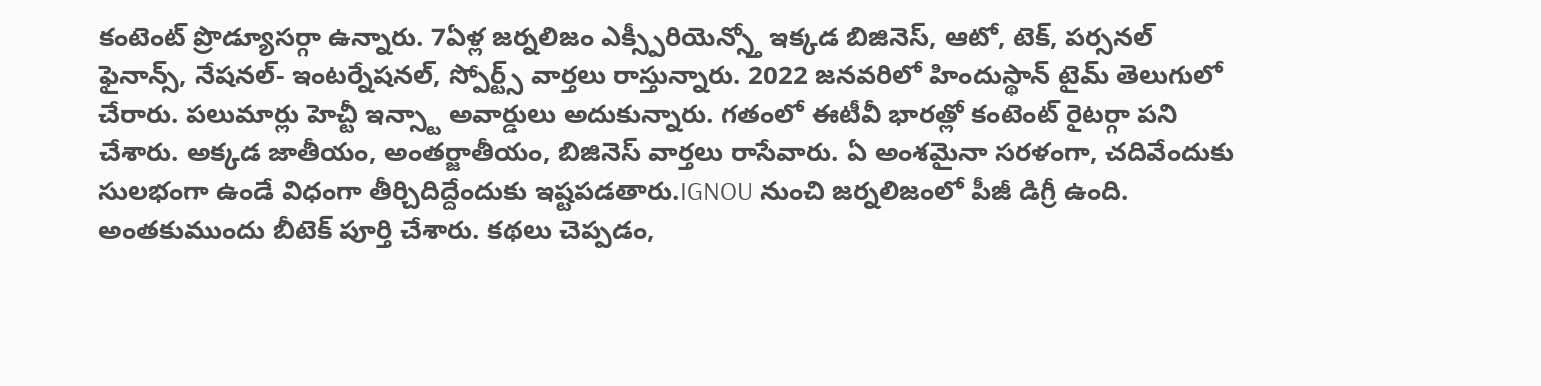కంటెంట్ ప్రొడ్యూసర్గా ఉన్నారు. 7ఏళ్ల జర్నలిజం ఎక్స్పీరియెన్స్తో ఇక్కడ బిజినెస్, ఆటో, టెక్, పర్సనల్ ఫైనాన్స్, నేషనల్- ఇంటర్నేషనల్, స్పోర్ట్స్ వార్తలు రాస్తున్నారు. 2022 జనవరిలో హిందుస్థాన్ టైమ్ తెలుగులో చేరారు. పలుమార్లు హెచ్టీ ఇన్స్టా అవార్డులు అదుకున్నారు. గతంలో ఈటీవీ భారత్లో కంటెంట్ రైటర్గా పని చేశారు. అక్కడ జాతీయం, అంతర్జాతీయం, బిజినెస్ వార్తలు రాసేవారు. ఏ అంశమైనా సరళంగా, చదివేందుకు సులభంగా ఉండే విధంగా తీర్చిదిద్దేందుకు ఇష్టపడతారు.IGNOU నుంచి జర్నలిజంలో పీజీ డిగ్రీ ఉంది. అంతకుముందు బీటెక్ పూర్తి చేశారు. కథలు చెప్పడం,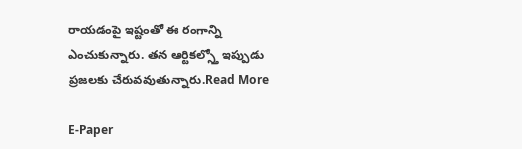రాయడంపై ఇష్టంతో ఈ రంగాన్ని ఎంచుకున్నారు. తన ఆర్టికల్స్తో ఇప్పుడు ప్రజలకు చేరువవుతున్నారు.Read More

E-Paper